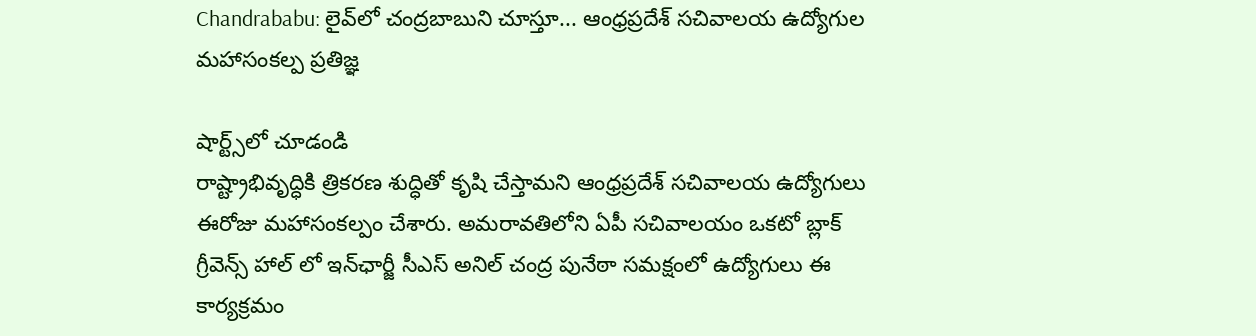Chandrababu: లైవ్‌లో చంద్రబాబుని చూస్తూ... ఆంధ్రప్రదేశ్‌ సచివాలయ ఉద్యోగుల మహాసంకల్ప ప్రతిజ్ఞ

షార్ట్స్‌లో చూడండి
రాష్ట్రాభివృద్ధికి త్రికరణ శుద్ధితో కృషి చేస్తామని ఆంధ్రప్రదేశ్‌ సచివాలయ ఉద్యోగులు ఈరోజు మహాసంకల్పం చేశారు. అమరావతిలోని ఏపీ సచివాలయం ఒకటో బ్లాక్ గ్రీవెన్స్ హాల్ లో ఇన్‌ఛార్జీ సీఎస్ అనిల్ చంద్ర పునేఠా సమక్షంలో ఉద్యోగులు ఈ కార్యక్రమం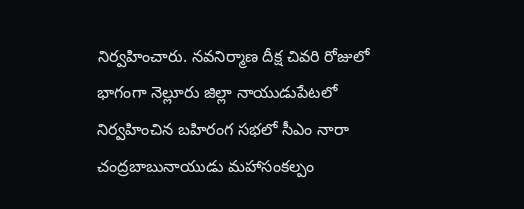నిర్వహించారు. నవనిర్మాణ దీక్ష చివరి రోజులో భాగంగా నెల్లూరు జిల్లా నాయుడుపేటలో నిర్వహించిన బహిరంగ సభలో సీఎం నారా చంద్రబాబునాయుడు మహాసంకల్పం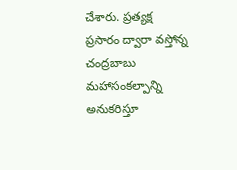చేశారు. ప్రత్యక్ష ప్రసారం ద్వారా వస్తోన్న చంద్రబాబు మహాసంకల్పాన్ని అనుకరిస్తూ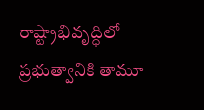రాష్ట్రాభివృద్ధిలో ప్రభుత్వానికి తామూ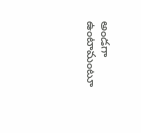అండగా ఉంటామంటూ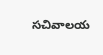సచివాలయ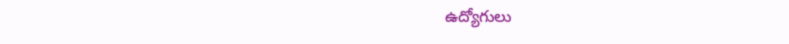ఉద్యోగులు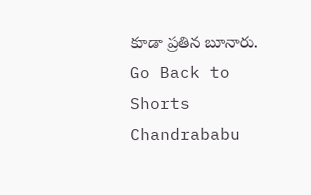కూడా ప్రతిన బూనారు.
Go Back to Shorts
Chandrababu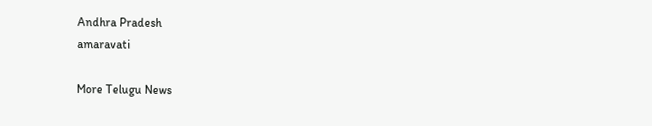Andhra Pradesh
amaravati

More Telugu News